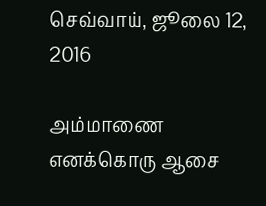செவ்வாய், ஜூலை 12, 2016

அம்மாணை எனக்கொரு ஆசை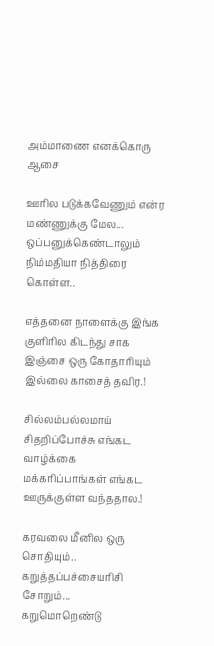அம்மாணை எனக்கொரு ஆசை

ஊரில படுக்கவேணும் என்ர மண்ணுக்கு மேல...
ஒப்பனுக்கெண்டாலும் நிம்மதியா நித்திரை கொள்ள..

எத்தனை நாளைக்கு இங்க குளிரில கிடந்து சாக
இஞ்சை ஒரு கோதாரியும் இல்லை காசைத் தவிர.!

சில்லம்பல்லமாய் சிதறிப்போச்சு எங்கட வாழ்க்கை
மக்கரிப்பாங்கள் எங்கட ஊருக்குள்ள வந்ததால.!

கரவலை மீனில ஒரு சொதியும்..
கறுத்தப்பச்சையரிசி சோறும்...
கறுமொறெண்டு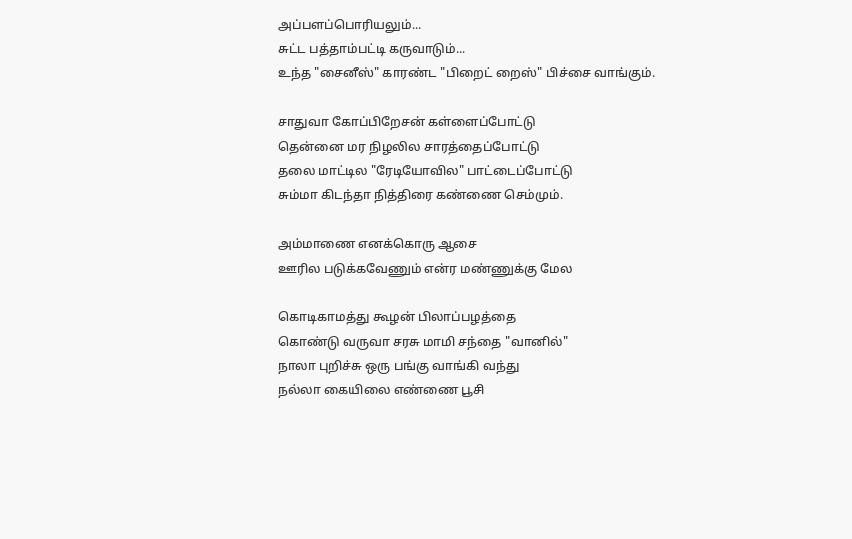அப்பளப்பொரியலும்...
சுட்ட பத்தாம்பட்டி கருவாடும்...
உந்த "சைனீஸ்" காரண்ட "பிறைட் றைஸ்" பிச்சை வாங்கும்.

சாதுவா கோப்பிறேசன் கள்ளைப்போட்டு
தென்னை மர நிழலில சாரத்தைப்போட்டு
தலை மாட்டில "ரேடியோவில" பாட்டைப்போட்டு
சும்மா கிடந்தா நித்திரை கண்ணை செம்மும்.

அம்மாணை எனக்கொரு ஆசை
ஊரில படுக்கவேணும் என்ர மண்ணுக்கு மேல

கொடிகாமத்து கூழன் பிலாப்பழத்தை
கொண்டு வருவா சரசு மாமி சந்தை "வானில்"
நாலா புறிச்சு ஒரு பங்கு வாங்கி வந்து
நல்லா கையிலை எண்ணை பூசி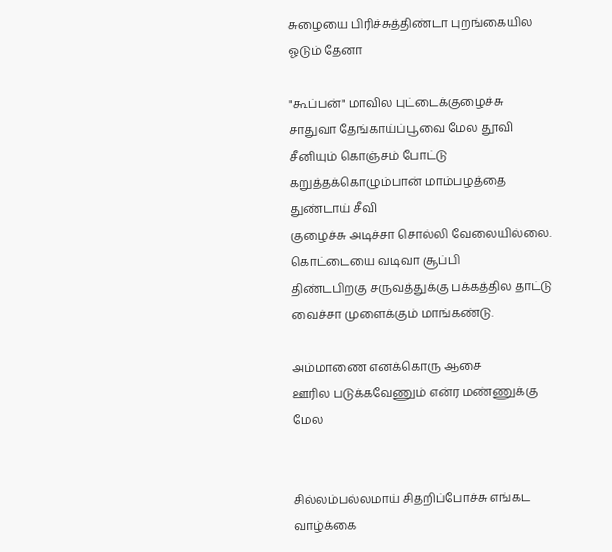சுழையை பிரிச்சுத்திண்டா புறங்கையில ஓடும் தேனா

"கூப்பன்" மாவில புட்டைக்குழைச்சு
சாதுவா தேங்காய்ப்பூவை மேல தூவி
சீனியும் கொஞ்சம் போட்டு
கறுத்தக்கொழும்பான் மாம்பழத்தை துண்டாய் சீவி
குழைச்சு அடிச்சா சொல்லி வேலையில்லை.
கொட்டையை வடிவா சூப்பி
திண்டபிறகு சருவத்துக்கு பக்கத்தில தாட்டு
வைச்சா முளைக்கும் மாங்கண்டு.

அம்மாணை எனக்கொரு ஆசை
ஊரில படுக்கவேணும் என்ர மண்ணுக்கு மேல


சில்லம்பல்லமாய் சிதறிப்போச்சு எங்கட வாழ்க்கை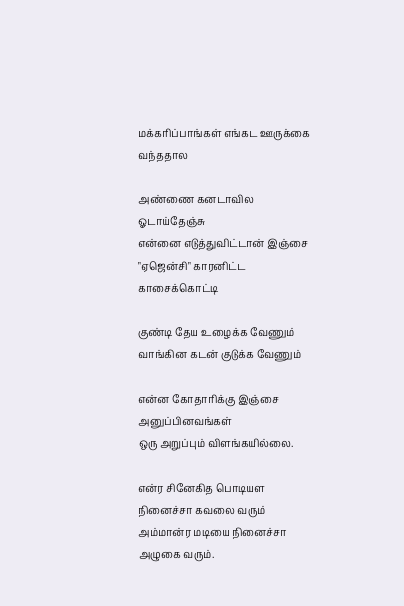மக்கரிப்பாங்கள் எங்கட ஊருக்கை வந்ததால

அண்ணை கனடாவில ஓடாய்தேஞ்சு
என்னை எடுத்துவிட்டான் இஞ்சை
"ஏஜென்சி" காரனிட்ட காசைக்கொட்டி

குண்டி தேய உழைக்க வேணும்
வாங்கின கடன் குடுக்க வேணும்

என்ன கோதாரிக்கு இஞ்சை அனுப்பினவங்கள்
ஒரு அறுப்பும் விளங்கயில்லை.

என்ர சினேகித பொடியள நினைச்சா கவலை வரும்
அம்மான்ர மடியை நினைச்சா அழுகை வரும்.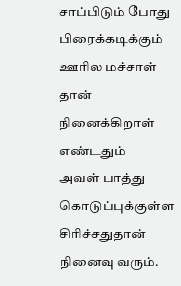சாப்பிடும் போது பிரைக்கடிக்கும்
ஊரில மச்சாள் தான் நினைக்கிறாள் எண்டதும்
அவள் பாத்து கொடுப்புக்குள்ள சிரிச்சதுதான் நினைவு வரும்.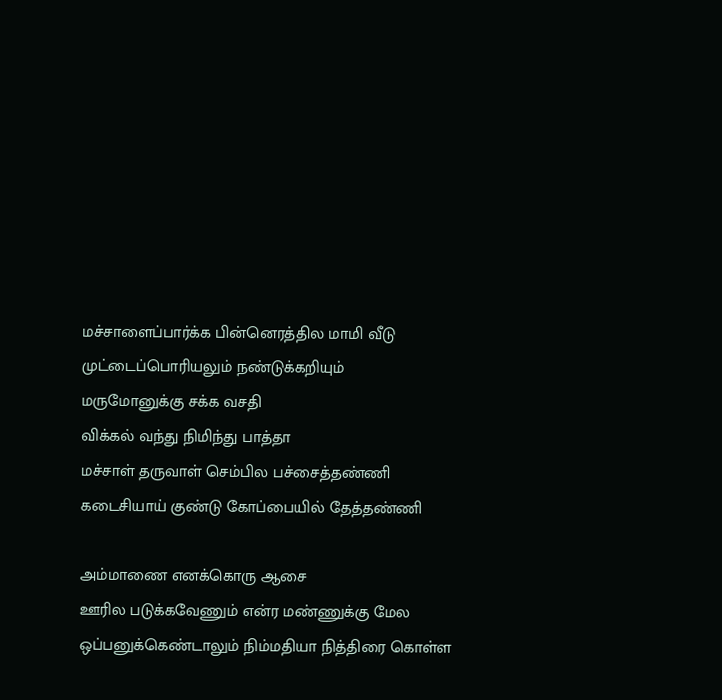மச்சாளைப்பார்க்க பின்னெரத்தில மாமி வீடு
முட்டைப்பொரியலும் நண்டுக்கறியும்
மருமோனுக்கு சக்க வசதி
விக்கல் வந்து நிமிந்து பாத்தா
மச்சாள் தருவாள் செம்பில பச்சைத்தண்ணி
கடைசியாய் குண்டு கோப்பையில் தேத்தண்ணி

அம்மாணை எனக்கொரு ஆசை
ஊரில படுக்கவேணும் என்ர மண்ணுக்கு மேல
ஒப்பனுக்கெண்டாலும் நிம்மதியா நித்திரை கொள்ள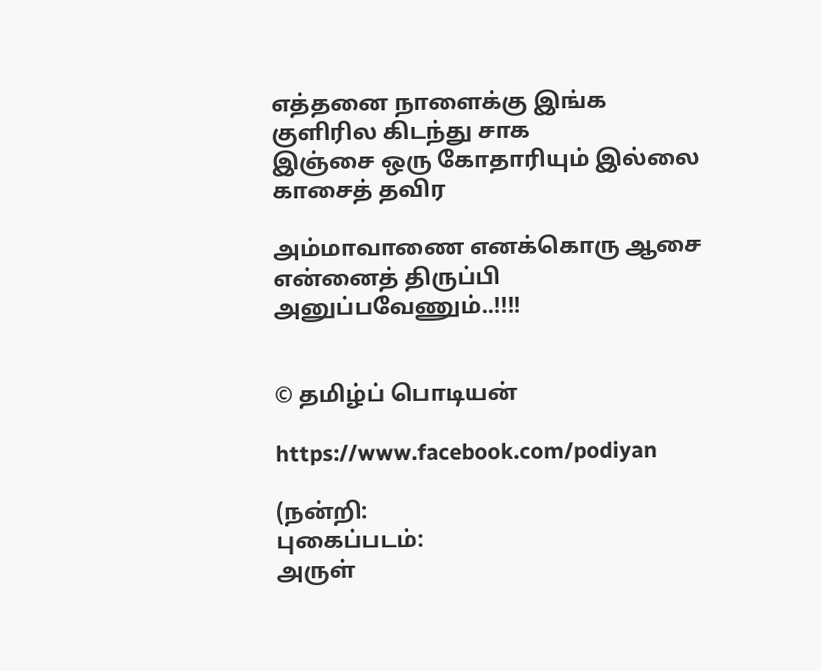எத்தனை நாளைக்கு இங்க குளிரில கிடந்து சாக
இஞ்சை ஒரு கோதாரியும் இல்லை காசைத் தவிர

அம்மாவாணை எனக்கொரு ஆசை
என்னைத் திருப்பி அனுப்பவேணும்..!!!!


© தமிழ்ப் பொடியன்

https://www.facebook.com/podiyan

(நன்றி:
புகைப்படம்:
அருள்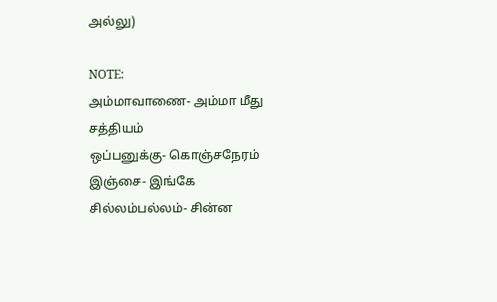அல்லு)

NOTE:
அம்மாவாணை- அம்மா மீது சத்தியம்
ஒப்பனுக்கு- கொஞ்சநேரம்
இஞ்சை- இங்கே
சில்லம்பல்லம்- சின்ன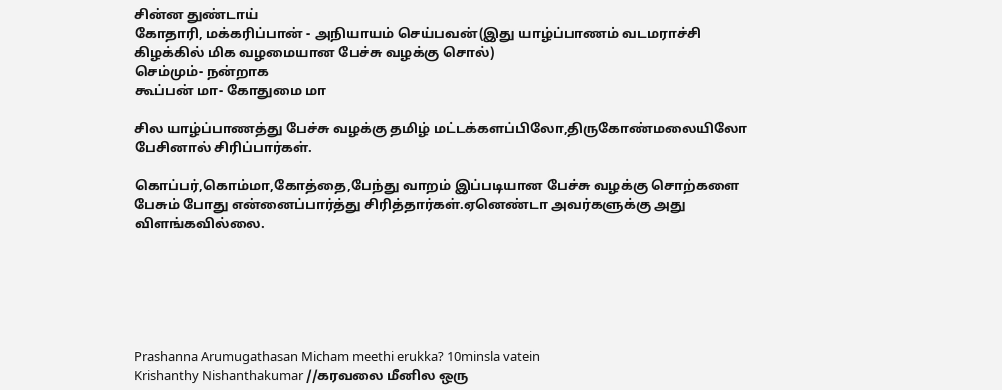சின்ன துண்டாய்
கோதாரி, மக்கரிப்பான் - அநியாயம் செய்பவன்(இது யாழ்ப்பாணம் வடமராச்சி கிழக்கில் மிக வழமையான பேச்சு வழக்கு சொல்)
செம்மும்- நன்றாக
கூப்பன் மா- கோதுமை மா

சில யாழ்ப்பாணத்து பேச்சு வழக்கு தமிழ் மட்டக்களப்பிலோ,திருகோண்மலையிலோ பேசினால் சிரிப்பார்கள்.

கொப்பர்,கொம்மா,கோத்தை,பேந்து வாறம் இப்படியான பேச்சு வழக்கு சொற்களை பேசும் போது என்னைப்பார்த்து சிரித்தார்கள்.ஏனெண்டா அவர்களுக்கு அது விளங்கவில்லை.






Prashanna Arumugathasan Micham meethi erukka? 10minsla vatein
Krishanthy Nishanthakumar //கரவலை மீனில ஒரு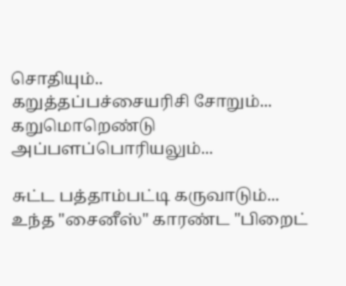சொதியும்..
கறுத்தப்பச்சையரிசி சோறும்...
கறுமொறெண்டு அப்பளப்பொரியலும்...

சுட்ட பத்தாம்பட்டி கருவாடும்...
உந்த "சைனீஸ்" காரண்ட "பிறைட்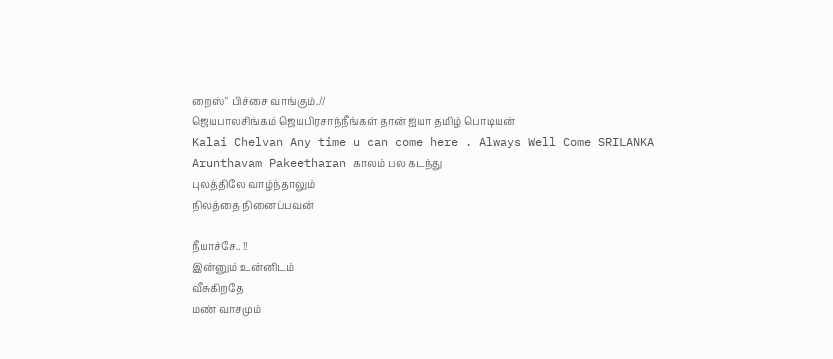றைஸ்" பிச்சை வாங்கும்.//
ஜெயபாலசிங்கம் ஜெயபிரசாந்நீங்கள் தான் ஐயா தமிழ் பொடியன்
Kalai Chelvan Any time u can come here . Always Well Come SRILANKA
Arunthavam Pakeetharan காலம் பல கடந்து
புலத்திலே வாழ்ந்தாலும்
நிலத்தை நினைப்பவன்

நீயாச்சே.. !!
இன்னும் உன்னிடம்
வீசுகிறதே
மண் வாசமும்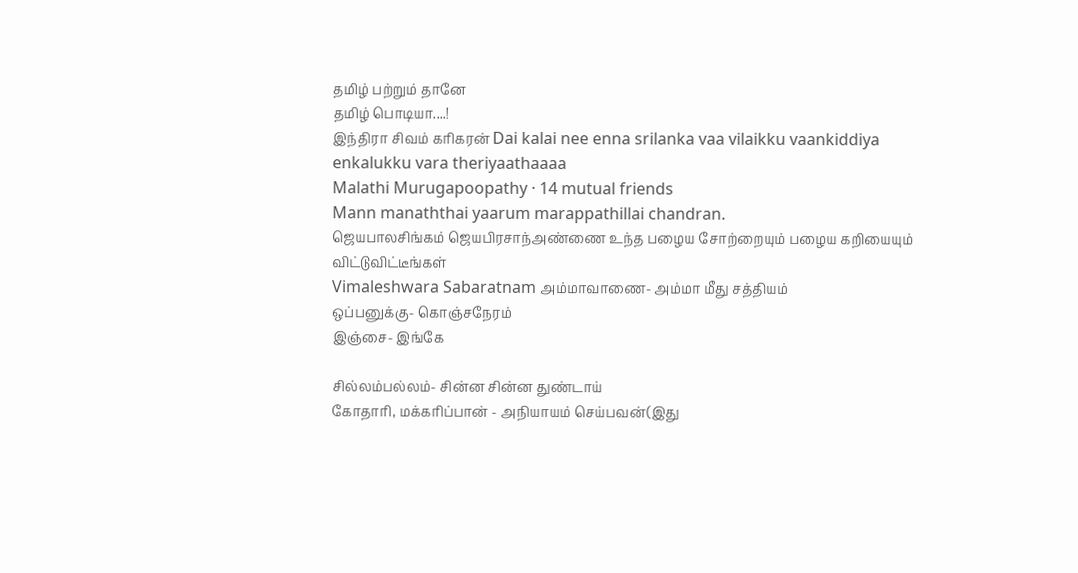தமிழ் பற்றும் தானே
தமிழ் பொடியா....!
இந்திரா சிவம் கரிகரன் Dai kalai nee enna srilanka vaa vilaikku vaankiddiya enkalukku vara theriyaathaaaa
Malathi Murugapoopathy · 14 mutual friends
Mann manaththai yaarum marappathillai chandran.
ஜெயபாலசிங்கம் ஜெயபிரசாந்அண்ணை உந்த பழைய சோற்றையும் பழைய கறியையும் விட்டுவிட்டீங்கள்
Vimaleshwara Sabaratnam அம்மாவாணை- அம்மா மீது சத்தியம்
ஒப்பனுக்கு- கொஞ்சநேரம்
இஞ்சை- இங்கே

சில்லம்பல்லம்- சின்ன சின்ன துண்டாய்
கோதாரி, மக்கரிப்பான் - அநியாயம் செய்பவன்(இது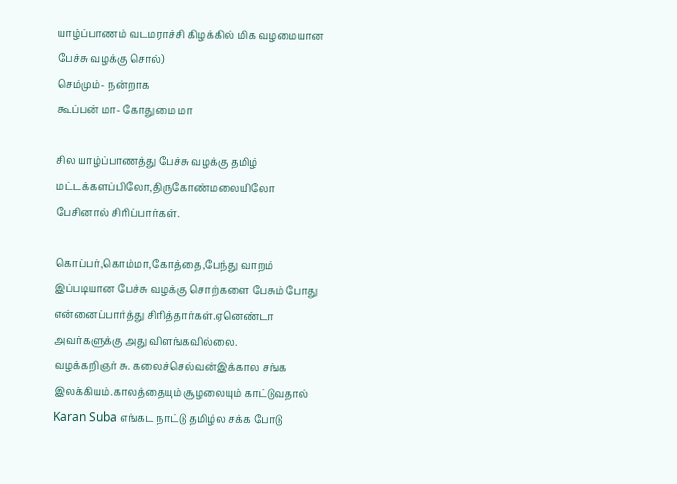யாழ்ப்பாணம் வடமராச்சி கிழக்கில் மிக வழமையான பேச்சு வழக்கு சொல்)
செம்மும்- நன்றாக
கூப்பன் மா- கோதுமை மா

சில யாழ்ப்பாணத்து பேச்சு வழக்கு தமிழ் மட்டக்களப்பிலோ,திருகோண்மலையிலோ பேசினால் சிரிப்பார்கள்.

கொப்பர்,கொம்மா,கோத்தை,பேந்து வாறம் இப்படியான பேச்சு வழக்கு சொற்களை பேசும் போது என்னைப்பார்த்து சிரித்தார்கள்.ஏனெண்டா அவர்களுக்கு அது விளங்கவில்லை.
வழக்கறிஞர் சு. கலைச்செல்வன்இக்கால சங்க இலக்கியம்.காலத்தையும் சூழலையும் காட்டுவதால்
Karan Suba எங்கட நாட்டு தமிழ்ல சக்க போடு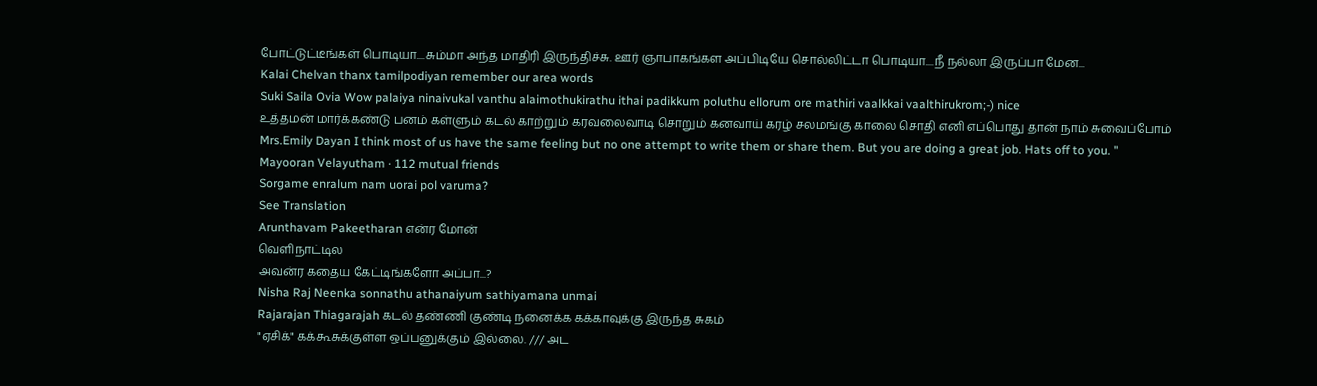போட்டுட்டீங்கள் பொடியா....சும்மா அந்த மாதிரி இருந்திச்சு. ஊர் ஞாபாகங்கள அப்பிடியே சொல்லிட்டா பொடியா....நீ நல்லா இருப்பா மேன...
Kalai Chelvan thanx tamilpodiyan remember our area words
Suki Saila Ovia Wow palaiya ninaivukal vanthu alaimothukirathu ithai padikkum poluthu ellorum ore mathiri vaalkkai vaalthirukrom;-) nice
உத்தமன் மார்க்கண்டு பனம் கள்ளும் கடல் காற்றும் கரவலைவாடி சொறும் கனவாய் கரழ் சலமங்கு காலை சொதி எனி எப்பொது தான் நாம் சுவைப்போம்
Mrs.Emily Dayan I think most of us have the same feeling but no one attempt to write them or share them. But you are doing a great job. Hats off to you. "
Mayooran Velayutham · 112 mutual friends
Sorgame enralum nam uorai pol varuma?
See Translation
Arunthavam Pakeetharan என்ர மோன்
வெளிநாட்டில
அவன்ர கதைய கேட்டிங்களோ அப்பா...?
Nisha Raj Neenka sonnathu athanaiyum sathiyamana unmai
Rajarajan Thiagarajah கடல் தண்ணி குண்டி நனைக்க கக்காவுக்கு இருந்த சுகம்
"ஏசிக்" கக்கூசுக்குள்ள ஒப்பனுக்கும் இல்லை. /// அட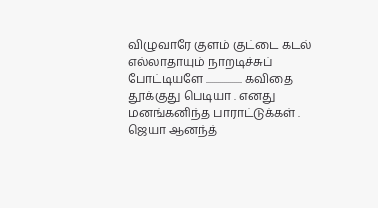விழுவாரே குளம் குட்டை கடல் எல்லாதாயும் நாறடிச்சுப் போட்டியளே .................. கவிதை தூக்குது பெடியா . எனது மனங்கனிந்த பாராட்டுக்கள் .
ஜெயா ஆனந்த்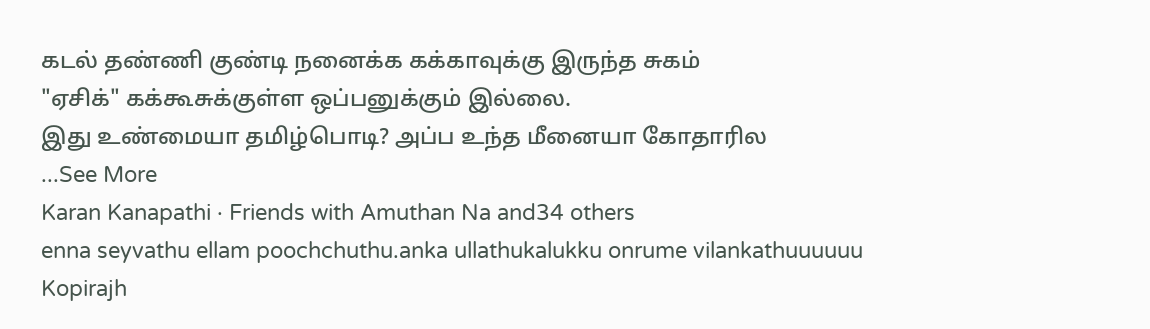கடல் தண்ணி குண்டி நனைக்க கக்காவுக்கு இருந்த சுகம்
"ஏசிக்" கக்கூசுக்குள்ள ஒப்பனுக்கும் இல்லை.
இது உண்மையா தமிழ்பொடி? அப்ப உந்த மீனையா கோதாரில
...See More
Karan Kanapathi · Friends with Amuthan Na and34 others
enna seyvathu ellam poochchuthu.anka ullathukalukku onrume vilankathuuuuuu
Kopirajh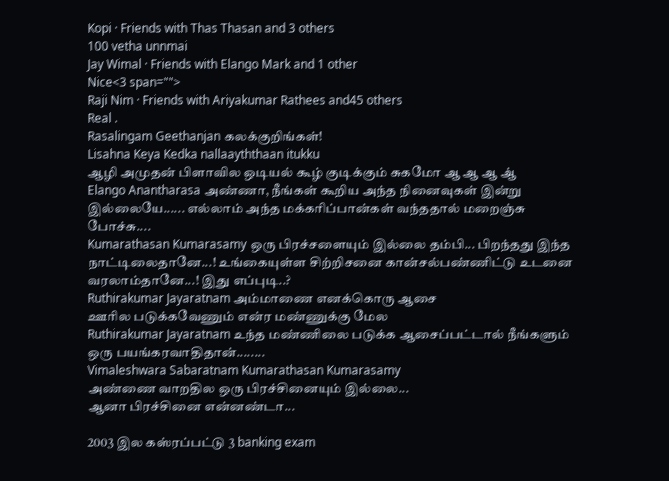Kopi · Friends with Thas Thasan and 3 others
100 vetha unnmai
Jay Wimal · Friends with Elango Mark and 1 other
Nice<3 span="">
Raji Nim · Friends with Ariyakumar Rathees and45 others
Real .
Rasalingam Geethanjan கலக்குறிங்கள்!
Lisahna Keya Kedka nallaayththaan itukku
ஆழி அமுதன் பிளாவில ஒடியல் கூழ் குடிக்கும் சுகமோ ஆ ஆ ஆ ஆ்
Elango Anantharasa அண்ணா, நீங்கள் கூறிய அந்த நினைவுகள் இன்று இல்லையே...... எல்லாம் அந்த மக்கரிப்பான்கள் வந்ததால் மறைஞ்சு போச்சு....
Kumarathasan Kumarasamy ஒரு பிரச்சளையும் இல்லை தம்பி... பிறந்தது இந்த நாட்டிலைதானே...! உங்கையுள்ள சிற்றிசனை கான்சல்பண்ணிட்டு உடனை வரலாம்தானே...! இது எப்புடி..?
Ruthirakumar Jayaratnam அம்மாணை எனக்கொரு ஆசை
ஊரில படுக்கவேணும் என்ர மண்ணுக்கு மேல
Ruthirakumar Jayaratnam உந்த மண்ணிலை படுக்க ஆசைப்பட்டால் நீங்களும் ஒரு பயங்கரவாதிதான்........
Vimaleshwara Sabaratnam Kumarathasan Kumarasamy
அண்ணை வாறதில ஒரு பிரச்சினையும் இல்லை...
ஆனா பிரச்சினை என்னண்டா...

2003 இல கஸ்ரப்பட்டு 3 banking exam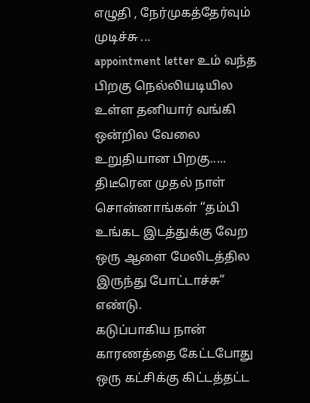எழுதி , நேர்முகத்தேர்வும் முடிச்சு ...
appointment letter உம் வந்த பிறகு நெல்லியடியில உள்ள தனியார் வங்கி ஒன்றில வேலை உறுதியான பிறகு.....
திடீரென முதல் நாள் சொன்னாங்கள் “தம்பி உங்கட இடத்துக்கு வேற ஒரு ஆளை மேலிடத்தில இருந்து போட்டாச்சு” எண்டு.
கடுப்பாகிய நான் காரணத்தை கேட்டபோது ஒரு கட்சிக்கு கிட்டத்தட்ட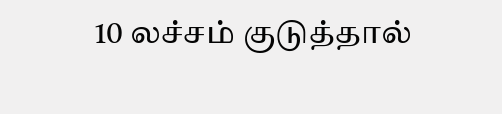10 லச்சம் குடுத்தால்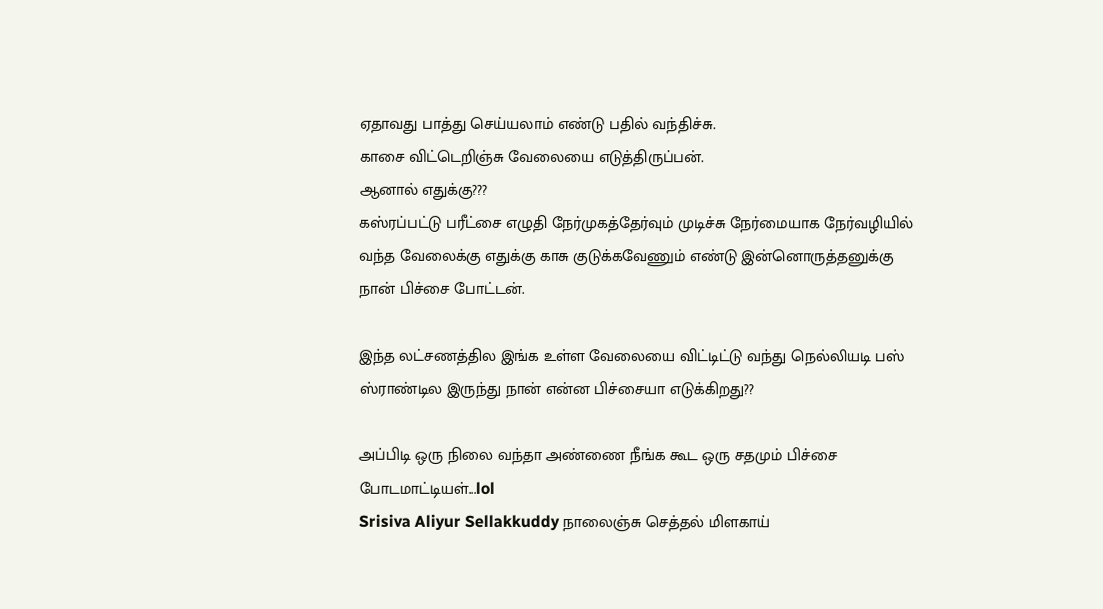ஏதாவது பாத்து செய்யலாம் எண்டு பதில் வந்திச்சு.
காசை விட்டெறிஞ்சு வேலையை எடுத்திருப்பன்.
ஆனால் எதுக்கு???
கஸ்ரப்பட்டு பரீட்சை எழுதி நேர்முகத்தேர்வும் முடிச்சு நேர்மையாக நேர்வழியில் வந்த வேலைக்கு எதுக்கு காசு குடுக்கவேணும் எண்டு இன்னொருத்தனுக்கு நான் பிச்சை போட்டன்.

இந்த லட்சணத்தில இங்க உள்ள வேலையை விட்டிட்டு வந்து நெல்லியடி பஸ் ஸ்ராண்டில இருந்து நான் என்ன பிச்சையா எடுக்கிறது??

அப்பிடி ஒரு நிலை வந்தா அண்ணை நீங்க கூட ஒரு சதமும் பிச்சை போடமாட்டியள்...lol
Srisiva Aliyur Sellakkuddy நாலைஞ்சு செத்தல் மிளகாய்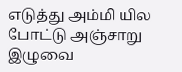எடுத்து அம்மி யில போட்டு அஞ்சாறு
இழுவை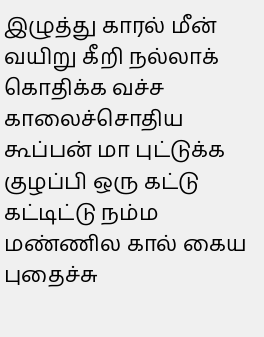இழுத்து காரல் மீன் வயிறு கீறி நல்லாக் கொதிக்க வச்ச காலைச்சொதிய கூப்பன் மா புட்டுக்க குழப்பி ஒரு கட்டு கட்டிட்டு நம்ம மண்ணில கால் கைய புதைச்சு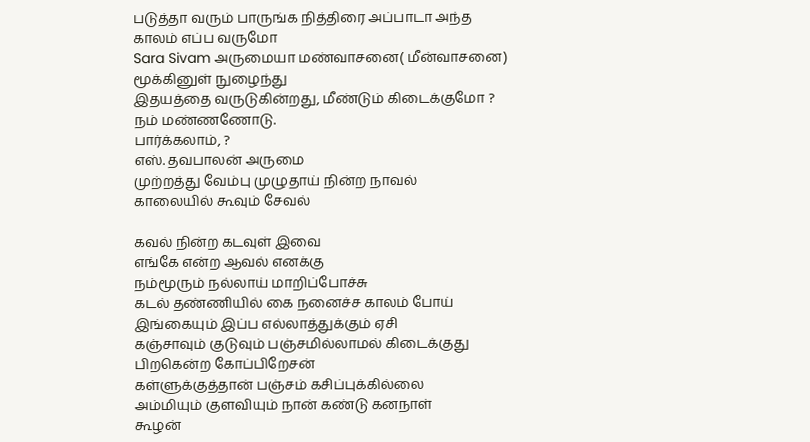படுத்தா வரும் பாருங்க நித்திரை அப்பாடா அந்த காலம் எப்ப வருமோ
Sara Sivam அருமையா மண்வாசனை( மீன்வாசனை) மூக்கினுள் நுழைந்து
இதயத்தை வருடுகின்றது, மீண்டும் கிடைக்குமோ ? நம் மண்ணணோடு.
பார்க்கலாம், ?
எஸ். தவபாலன் அருமை
முற்றத்து வேம்பு முழுதாய் நின்ற நாவல்
காலையில் கூவும் சேவல்

கவல் நின்ற கடவுள் இவை
எங்கே என்ற ஆவல் எனக்கு
நம்மூரும் நல்லாய் மாறிப்போச்சு
கடல் தண்ணியில் கை நனைச்ச காலம் போய்
இங்கையும் இப்ப எல்லாத்துக்கும் ஏசி
கஞ்சாவும் குடுவும் பஞ்சமில்லாமல் கிடைக்குது
பிறகென்ற கோப்பிறேசன்
கள்ளுக்குத்தான் பஞ்சம் கசிப்புக்கில்லை
அம்மியும் குளவியும் நான் கண்டு கனநாள்
கூழன்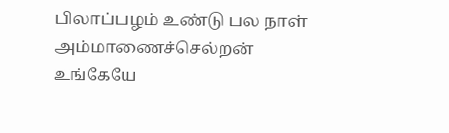பிலாப்பழம் உண்டு பல நாள்
அம்மாணைச்செல்றன் உங்கேயே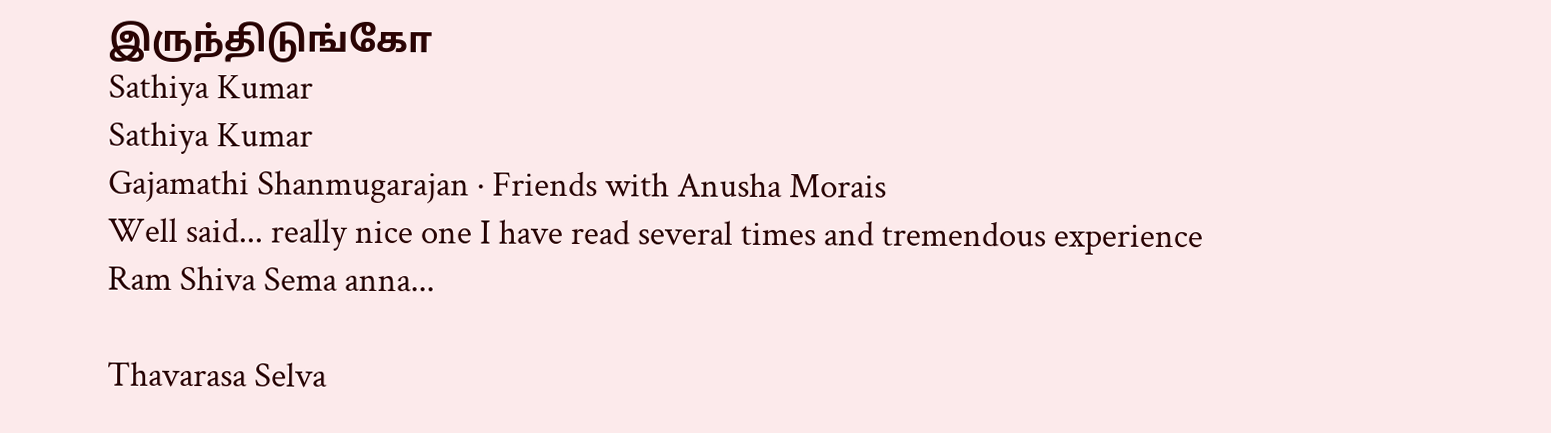இருந்திடுங்கோ
Sathiya Kumar
Sathiya Kumar
Gajamathi Shanmugarajan · Friends with Anusha Morais
Well said... really nice one I have read several times and tremendous experience
Ram Shiva Sema anna...

Thavarasa Selva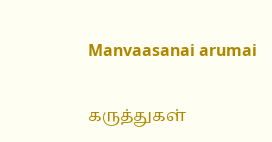Manvaasanai arumai

கருத்துகள்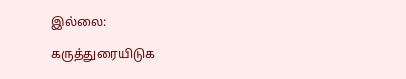இல்லை:

கருத்துரையிடுக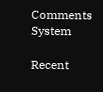Comments System

Recent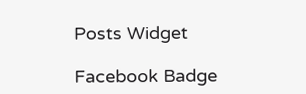Posts Widget

Facebook Badge